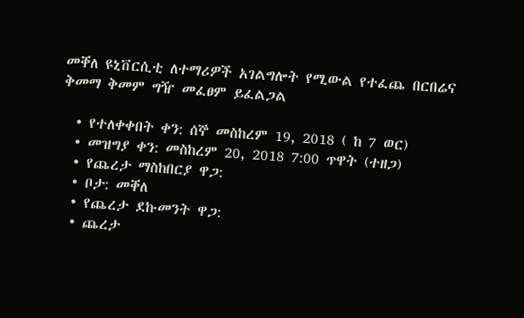መቐለ ዩኒቨርሲቲ ለተማሪዎች አገልግሎት የሚውል የተፈጨ በርበሬና ቅመማ ቅመም ግዥ መፈፀም ይፈልጋል

  • የተለቀቀበት ቀን: ሰኞ መስከረም 19, 2018 ( ከ 7 ወር)
  • መዝግያ ቀን: መስከረም 20, 2018 7:00 ጥዋት (ተዘጋ)
  • የጨረታ ማስከበርያ ዋጋ:
  • ቦታ: መቐለ
  • የጨረታ ደኩመንት ዋጋ:
  • ጨረታ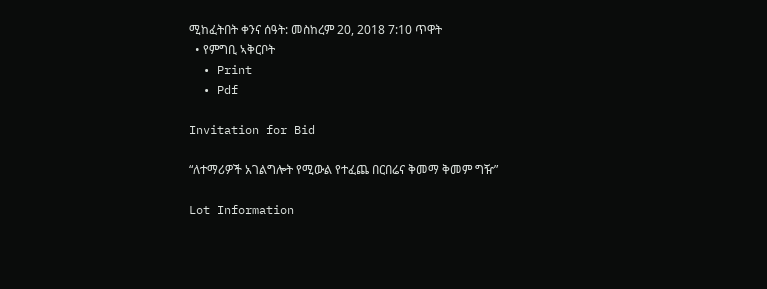ሚከፈትበት ቀንና ሰዓት: መስከረም 20, 2018 7:10 ጥዋት
  • የምግቢ ኣቅርቦት
  • Print
  • Pdf

Invitation for Bid

“ለተማሪዎች አገልግሎት የሚውል የተፈጨ በርበሬና ቅመማ ቅመም ግዥ”

Lot Information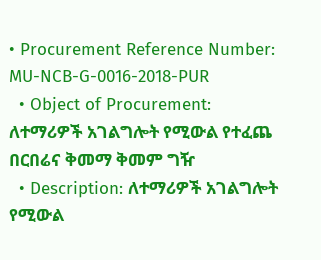• Procurement Reference Number: MU-NCB-G-0016-2018-PUR
  • Object of Procurement: ለተማሪዎች አገልግሎት የሚውል የተፈጨ በርበሬና ቅመማ ቅመም ግዥ
  • Description: ለተማሪዎች አገልግሎት የሚውል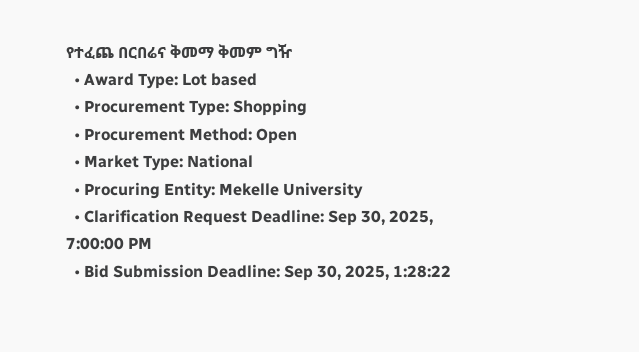የተፈጨ በርበሬና ቅመማ ቅመም ግዥ
  • Award Type: Lot based
  • Procurement Type: Shopping
  • Procurement Method: Open
  • Market Type: National
  • Procuring Entity: Mekelle University
  • Clarification Request Deadline: Sep 30, 2025, 7:00:00 PM
  • Bid Submission Deadline: Sep 30, 2025, 1:28:22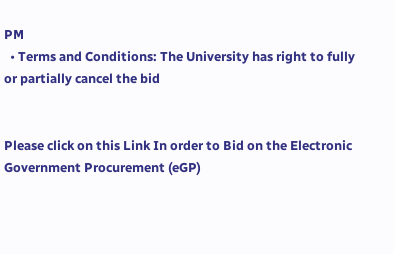PM
  • Terms and Conditions: The University has right to fully or partially cancel the bid


Please click on this Link In order to Bid on the Electronic Government Procurement (eGP)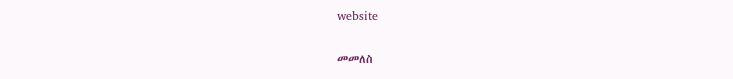website

መመለስ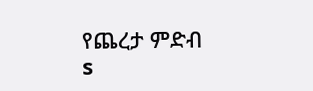የጨረታ ምድብ
s